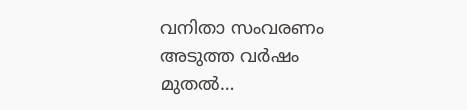വനിതാ സംവരണം അടുത്ത വർഷം മുതൽ…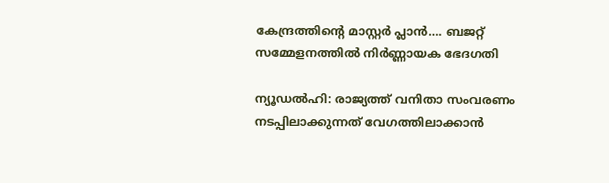കേന്ദ്രത്തിന്റെ മാസ്റ്റർ പ്ലാൻ…. ബജറ്റ് സമ്മേളനത്തിൽ നിർണ്ണായക ഭേദഗതി

ന്യൂഡൽഹി: രാജ്യത്ത് വനിതാ സംവരണം നടപ്പിലാക്കുന്നത് വേഗത്തിലാക്കാൻ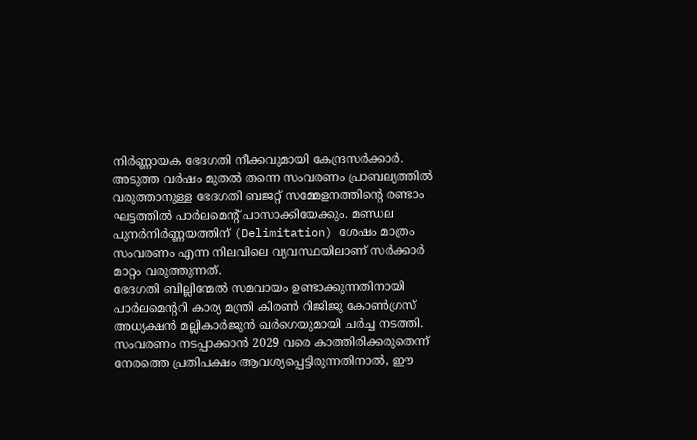നിർണ്ണായക ഭേദഗതി നീക്കവുമായി കേന്ദ്രസർക്കാർ. അടുത്ത വർഷം മുതൽ തന്നെ സംവരണം പ്രാബല്യത്തിൽ വരുത്താനുള്ള ഭേദഗതി ബജറ്റ് സമ്മേളനത്തിന്റെ രണ്ടാം ഘട്ടത്തിൽ പാർലമെന്റ് പാസാക്കിയേക്കും. മണ്ഡല പുനർനിർണ്ണയത്തിന് (Delimitation) ശേഷം മാത്രം സംവരണം എന്ന നിലവിലെ വ്യവസ്ഥയിലാണ് സർക്കാർ മാറ്റം വരുത്തുന്നത്.
ഭേദഗതി ബില്ലിന്മേൽ സമവായം ഉണ്ടാക്കുന്നതിനായി പാർലമെന്ററി കാര്യ മന്ത്രി കിരൺ റിജിജു കോൺഗ്രസ് അധ്യക്ഷൻ മല്ലികാർജുൻ ഖർഗെയുമായി ചർച്ച നടത്തി. സംവരണം നടപ്പാക്കാൻ 2029 വരെ കാത്തിരിക്കരുതെന്ന് നേരത്തെ പ്രതിപക്ഷം ആവശ്യപ്പെട്ടിരുന്നതിനാൽ, ഈ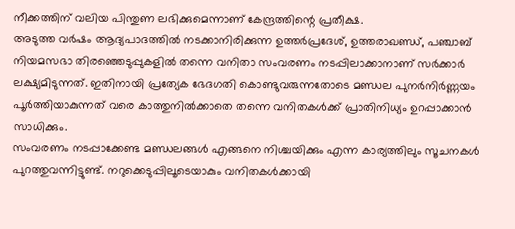നീക്കത്തിന് വലിയ പിന്തുണ ലഭിക്കുമെന്നാണ് കേന്ദ്രത്തിന്റെ പ്രതീക്ഷ.
അടുത്ത വർഷം ആദ്യപാദത്തിൽ നടക്കാനിരിക്കുന്ന ഉത്തർപ്രദേശ്, ഉത്തരാഖണ്ഡ്, പഞ്ചാബ് നിയമസഭാ തിരഞ്ഞെടുപ്പുകളിൽ തന്നെ വനിതാ സംവരണം നടപ്പിലാക്കാനാണ് സർക്കാർ ലക്ഷ്യമിടുന്നത്. ഇതിനായി പ്രത്യേക ഭേദഗതി കൊണ്ടുവരുന്നതോടെ മണ്ഡല പുനർനിർണ്ണയം പൂർത്തിയാകുന്നത് വരെ കാത്തുനിൽക്കാതെ തന്നെ വനിതകൾക്ക് പ്രാതിനിധ്യം ഉറപ്പാക്കാൻ സാധിക്കും.
സംവരണം നടപ്പാക്കേണ്ട മണ്ഡലങ്ങൾ എങ്ങനെ നിശ്ചയിക്കും എന്ന കാര്യത്തിലും സൂചനകൾ പുറത്തുവന്നിട്ടുണ്ട്. നറുക്കെടുപ്പിലൂടെയാകും വനിതകൾക്കായി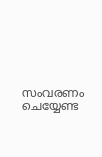സംവരണം ചെയ്യേണ്ട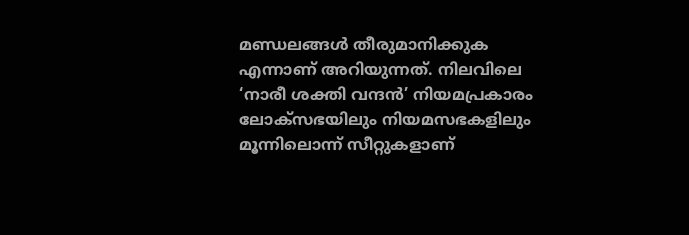മണ്ഡലങ്ങൾ തീരുമാനിക്കുക എന്നാണ് അറിയുന്നത്. നിലവിലെ ‘നാരീ ശക്തി വന്ദൻ’ നിയമപ്രകാരം ലോക്സഭയിലും നിയമസഭകളിലും മൂന്നിലൊന്ന് സീറ്റുകളാണ്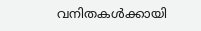വനിതകൾക്കായി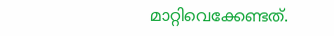മാറ്റിവെക്കേണ്ടത്.